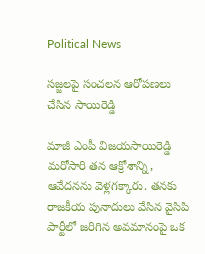Political News

సజ్జలపై సంచలన ఆరోపణలు చేసిన సాయిరెడ్డి

మాజీ ఎంపీ విజయసాయిరెడ్డి మరోసారి తన ఆక్రోశాన్ని, ఆవేదనను వెళ్లగక్కారు. తనకు రాజకీయ పునాదులు వేసిన వైసిపి పార్టీలో జరిగిన అవమానంపై ఒక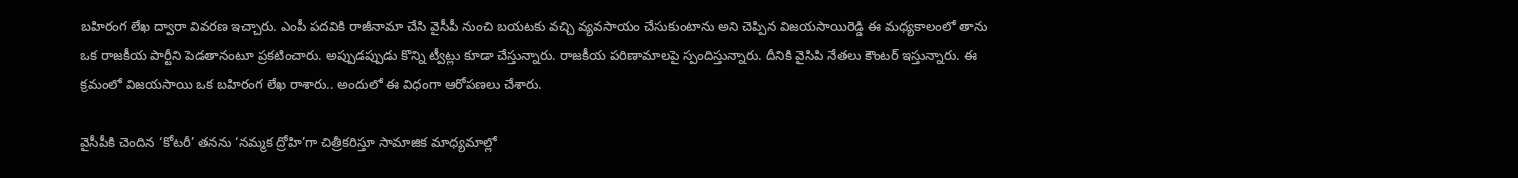బహిరంగ లేఖ ద్వారా వివరణ ఇచ్చారు. ఎంపీ పదవికి రాజీనామా చేసి వైసీపీ నుంచి బయటకు వచ్చి వ్యవసాయం చేసుకుంటాను అని చెప్పిన విజయసాయిరెడ్డి ఈ మధ్యకాలంలో తాను ఒక రాజకీయ పార్టీని పెడతానంటూ ప్రకటించారు. అప్పుడప్పుడు కొన్ని ట్వీట్లు కూడా చేస్తున్నారు. రాజకీయ పరిణామాలపై స్పందిస్తున్నారు. దీనికి వైసిపి నేతలు కౌంటర్ ఇస్తున్నారు. ఈ క్రమంలో విజయసాయి ఒక బహిరంగ లేఖ రాశారు.. అందులో ఈ విధంగా ఆరోపణలు చేశారు.

వైసీపీకి చెందిన ‘కోటరీ’ తనను ‘నమ్మక ద్రోహి’గా చిత్రీకరిస్తూ సామాజిక మాధ్యమాల్లో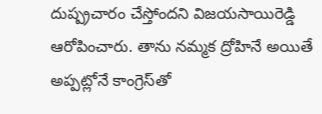దుష్ప్రచారం చేస్తోందని విజయసాయిరెడ్డి ఆరోపించారు. తాను నమ్మక ద్రోహినే అయితే అప్పట్లోనే కాంగ్రెస్‌తో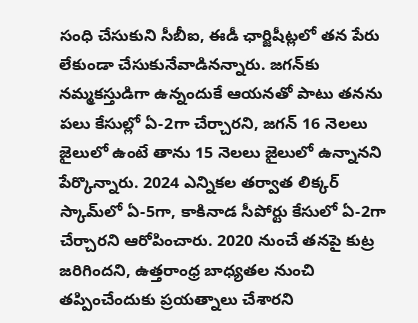సంధి చేసుకుని సీబీఐ, ఈడీ ఛార్జిషీట్లలో తన పేరు లేకుండా చేసుకునేవాడినన్నారు. జగన్‌కు నమ్మకస్తుడిగా ఉన్నందుకే ఆయనతో పాటు తనను పలు కేసుల్లో ఏ-2గా చేర్చారని, జగన్‌ 16 నెలలు జైలులో ఉంటే తాను 15 నెలలు జైలులో ఉన్నానని పేర్కొన్నారు. 2024 ఎన్నికల తర్వాత లిక్కర్‌ స్కామ్‌లో ఏ-5గా, కాకినాడ సీపోర్టు కేసులో ఏ-2గా చేర్చారని ఆరోపించారు. 2020 నుంచే తనపై కుట్ర జరిగిందని, ఉత్తరాంధ్ర బాధ్యతల నుంచి తప్పించేందుకు ప్రయత్నాలు చేశారని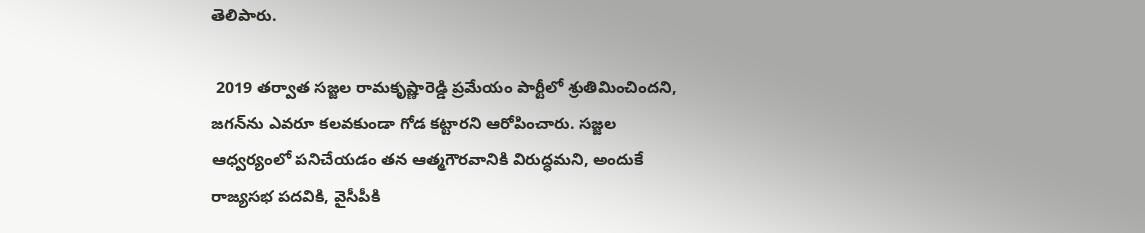తెలిపారు.

 2019 తర్వాత సజ్జల రామకృష్ణారెడ్డి ప్రమేయం పార్టీలో శ్రుతిమించిందని, జగన్‌ను ఎవరూ కలవకుండా గోడ కట్టారని ఆరోపించారు. సజ్జల ఆధ్వర్యంలో పనిచేయడం తన ఆత్మగౌరవానికి విరుద్ధమని, అందుకే రాజ్యసభ పదవికి, వైసీపీకి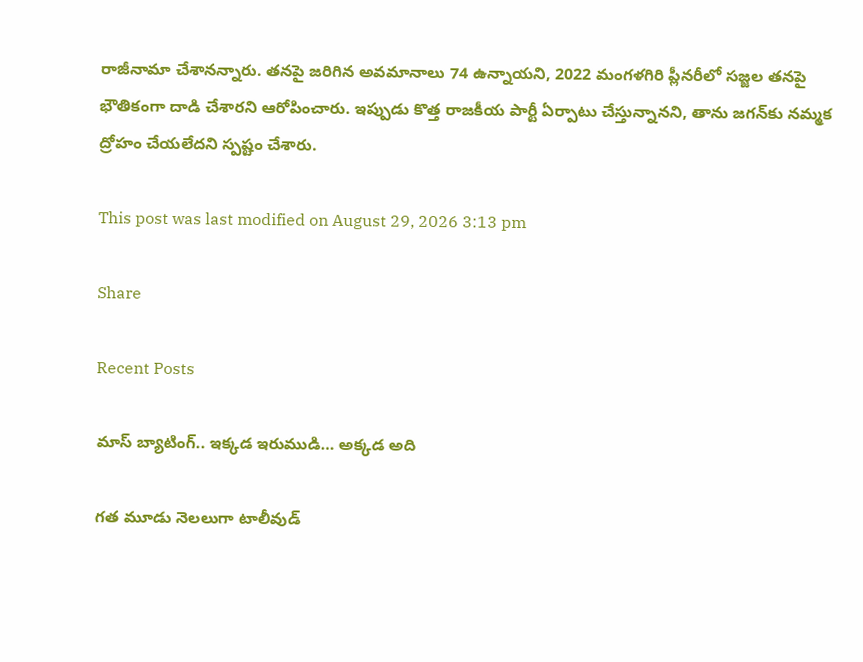రాజీనామా చేశానన్నారు. తనపై జరిగిన అవమానాలు 74 ఉన్నాయని, 2022 మంగళగిరి ప్లీనరీలో సజ్జల తనపై భౌతికంగా దాడి చేశారని ఆరోపించారు. ఇప్పుడు కొత్త రాజకీయ పార్టీ ఏర్పాటు చేస్తున్నానని, తాను జగన్‌కు నమ్మక ద్రోహం చేయలేదని స్పష్టం చేశారు.

This post was last modified on August 29, 2026 3:13 pm

Share

Recent Posts

మాస్ బ్యాటింగ్.. ఇక్కడ ఇరుముడి… అక్కడ అది

గత మూడు నెలలుగా టాలీవుడ్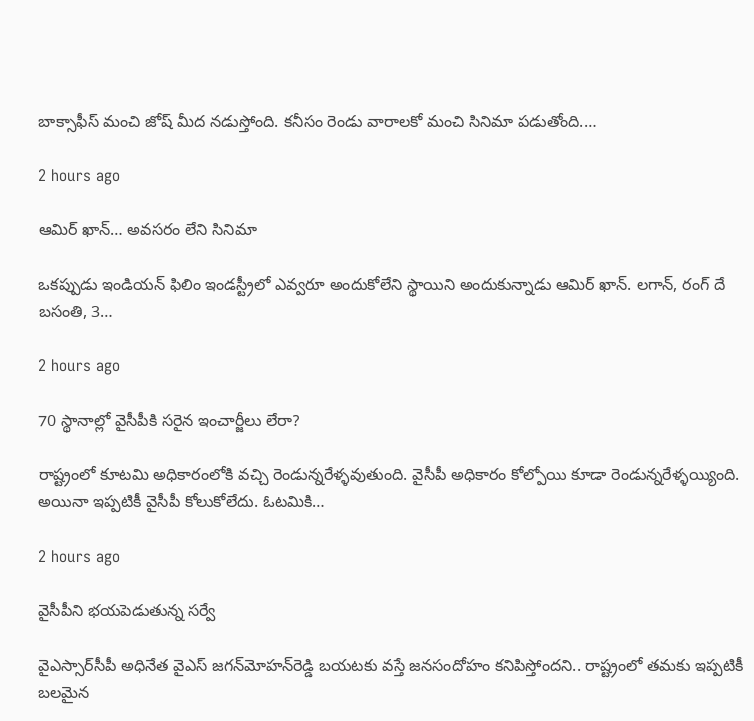బాక్సాఫీస్ మంచి జోష్ మీద నడుస్తోంది. కనీసం రెండు వారాలకో మంచి సినిమా పడుతోంది.…

2 hours ago

ఆమిర్‌ ఖాన్‌… అవసరం లేని సినిమా

ఒకప్పుడు ఇండియన్ ఫిలిం ఇండస్ట్రీలో ఎవ్వరూ అందుకోలేని స్థాయిని అందుకున్నాడు ఆమిర్ ఖాన్. లగాన్, రంగ్ దే బసంతి, 3…

2 hours ago

70 స్థానాల్లో వైసీపీకి సరైన ఇంచార్జీలు లేరా?

రాష్ట్రంలో కూటమి అధికారంలోకి వచ్చి రెండున్నరేళ్ళవుతుంది. వైసీపీ అధికారం కోల్పోయి కూడా రెండున్నరేళ్ళయ్యింది. అయినా ఇప్పటికీ వైసీపీ కోలుకోలేదు. ఓటమికి…

2 hours ago

వైసీపీని భయపెడుతున్న సర్వే

వైఎస్సార్‌సీపీ అధినేత వైఎస్‌ జగన్‌మోహన్‌రెడ్డి బయటకు వస్తే జనసందోహం కనిపిస్తోందని.. రాష్ట్రంలో తమకు ఇప్పటికీ బలమైన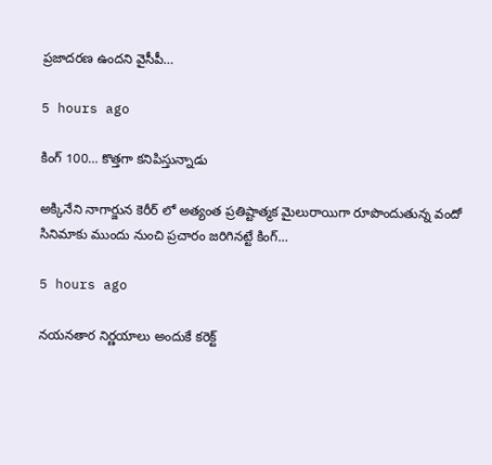ప్రజాదరణ ఉందని వైసీపీ…

5 hours ago

కింగ్ 100… కొత్తగా కనిపిస్తున్నాడు

అక్కినేని నాగార్జున కెరీర్ లో అత్యంత ప్రతిష్టాత్మక మైలురాయిగా రూపొందుతున్న వందో సినిమాకు ముందు నుంచి ప్రచారం జరిగినట్టే కింగ్…

5 hours ago

నయనతార నిర్ణయాలు అందుకే కరెక్ట్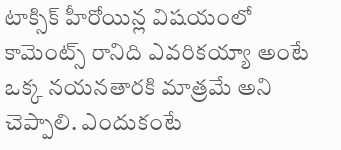టాక్సిక్ హీరోయిన్ల విషయంలో కామెంట్స్ రానిది ఎవరికయ్యా అంటే ఒక్క నయనతారకి మాత్రమే అని చెప్పాలి. ఎందుకంటే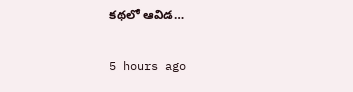కథలో ఆవిడ…

5 hours ago